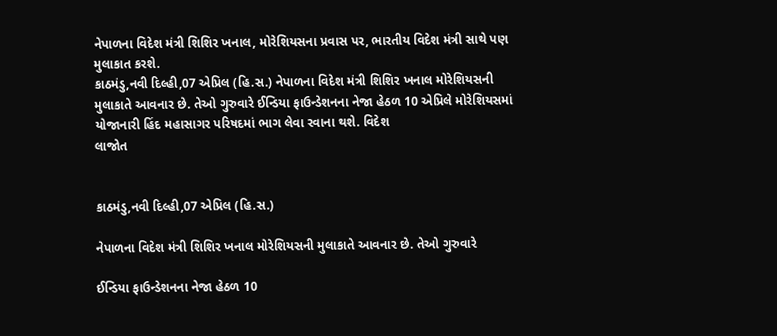નેપાળના વિદેશ મંત્રી શિશિર ખનાલ, મોરેશિયસના પ્રવાસ પર, ભારતીય વિદેશ મંત્રી સાથે પણ મુલાકાત કરશે.
કાઠમંડુ,નવી દિલ્હી,07 એપ્રિલ (હિ.સ.) નેપાળના વિદેશ મંત્રી શિશિર ખનાલ મોરેશિયસની મુલાકાતે આવનાર છે. તેઓ ગુરુવારે ઈન્ડિયા ફાઉન્ડેશનના નેજા હેઠળ 10 એપ્રિલે મોરેશિયસમાં યોજાનારી હિંદ મહાસાગર પરિષદમાં ભાગ લેવા રવાના થશે. વિદેશ
લાજોત


કાઠમંડુ,નવી દિલ્હી,07 એપ્રિલ (હિ.સ.)

નેપાળના વિદેશ મંત્રી શિશિર ખનાલ મોરેશિયસની મુલાકાતે આવનાર છે. તેઓ ગુરુવારે

ઈન્ડિયા ફાઉન્ડેશનના નેજા હેઠળ 10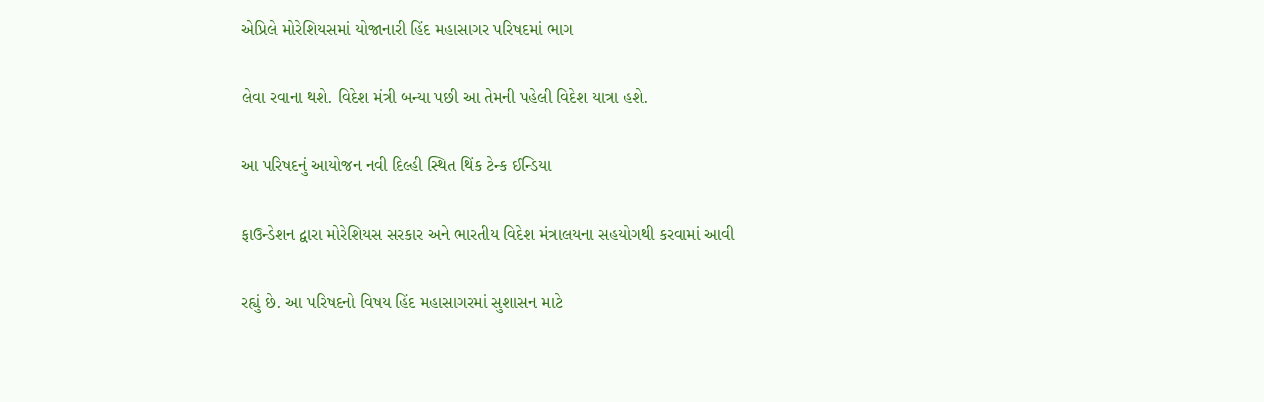એપ્રિલે મોરેશિયસમાં યોજાનારી હિંદ મહાસાગર પરિષદમાં ભાગ

લેવા રવાના થશે. વિદેશ મંત્રી બન્યા પછી આ તેમની પહેલી વિદેશ યાત્રા હશે.

આ પરિષદનું આયોજન નવી દિલ્હી સ્થિત થિંક ટેન્ક ઈન્ડિયા

ફાઉન્ડેશન દ્વારા મોરેશિયસ સરકાર અને ભારતીય વિદેશ મંત્રાલયના સહયોગથી કરવામાં આવી

રહ્યું છે. આ પરિષદનો વિષય હિંદ મહાસાગરમાં સુશાસન માટે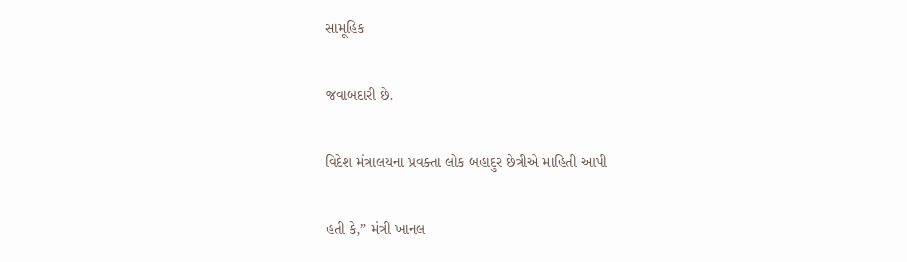સામૂહિક

જવાબદારી છે.

વિદેશ મંત્રાલયના પ્રવક્તા લોક બહાદુર છેત્રીએ માહિતી આપી

હતી કે,” મંત્રી ખાનલ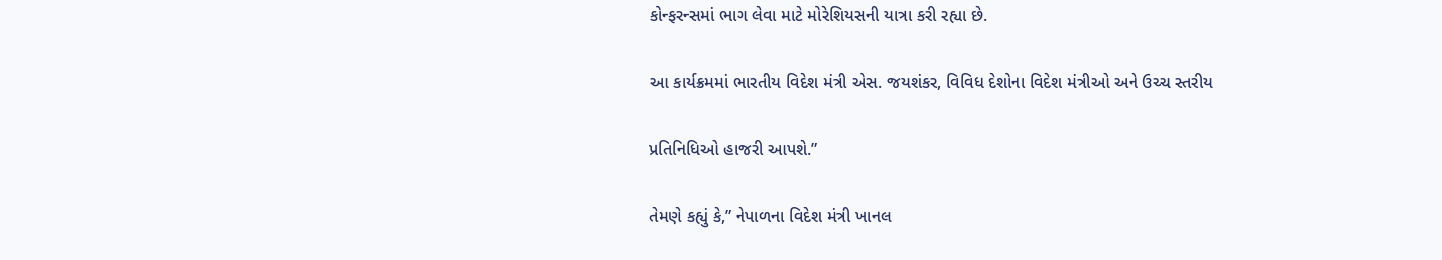કોન્ફરન્સમાં ભાગ લેવા માટે મોરેશિયસની યાત્રા કરી રહ્યા છે.

આ કાર્યક્રમમાં ભારતીય વિદેશ મંત્રી એસ. જયશંકર, વિવિધ દેશોના વિદેશ મંત્રીઓ અને ઉચ્ચ સ્તરીય

પ્રતિનિધિઓ હાજરી આપશે.”

તેમણે કહ્યું કે,” નેપાળના વિદેશ મંત્રી ખાનલ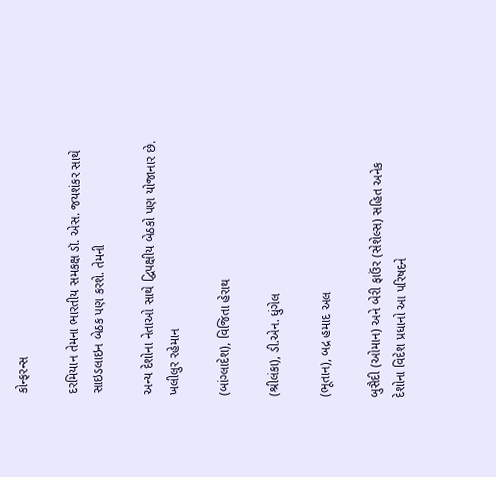કોન્ફરન્સ

દરમિયાન તેમના ભારતીય સમકક્ષ ડૉ. એસ. જયશંકર સાથે સાઇડલાઇન બેઠક પણ કરશે. તેમની

અન્ય દેશોના નેતાઓ સાથે દ્વિપક્ષીય બેઠકો પણ યોજાનાર છે. ખલીલુર રહેમાન

(બાંગ્લાદેશ), વિજિતા હેરાથ

(શ્રીલંકા), ડી.એન. ધુંગેલ

(ભૂતાન), બદ્ર હમાદ અલ

બુસૈદી (ઓમાન) અને બેરી ફાઉંર (સેશેલ્સ) સહિત અનેક દેશોના વિદેશ પ્રધાનો આ પરિષદને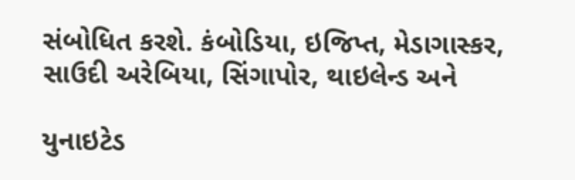સંબોધિત કરશે. કંબોડિયા, ઇજિપ્ત, મેડાગાસ્કર, સાઉદી અરેબિયા, સિંગાપોર, થાઇલેન્ડ અને

યુનાઇટેડ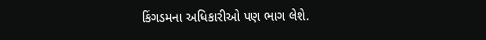કિંગડમના અધિકારીઓ પણ ભાગ લેશે.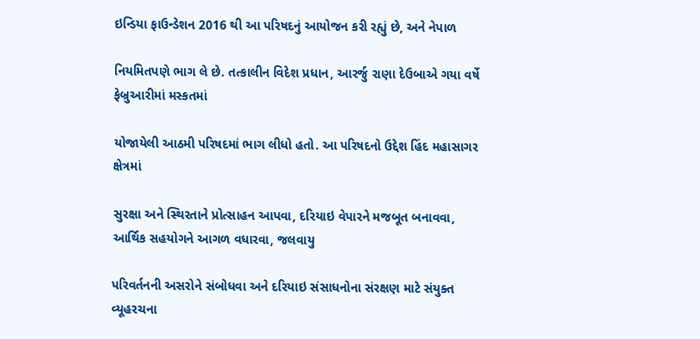ઇન્ડિયા ફાઉન્ડેશન 2016 થી આ પરિષદનું આયોજન કરી રહ્યું છે, અને નેપાળ

નિયમિતપણે ભાગ લે છે. તત્કાલીન વિદેશ પ્રધાન, આરર્જુ રાણા દેઉબાએ ગયા વર્ષે ફેબ્રુઆરીમાં મસ્કતમાં

યોજાયેલી આઠમી પરિષદમાં ભાગ લીધો હતો. આ પરિષદનો ઉદ્દેશ હિંદ મહાસાગર ક્ષેત્રમાં

સુરક્ષા અને સ્થિરતાને પ્રોત્સાહન આપવા, દરિયાઇ વેપારને મજબૂત બનાવવા, આર્થિક સહયોગને આગળ વધારવા, જલવાયુ

પરિવર્તનની અસરોને સંબોધવા અને દરિયાઇ સંસાધનોના સંરક્ષણ માટે સંયુક્ત વ્યૂહરચના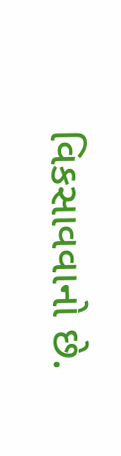વિકસાવવાનો છે.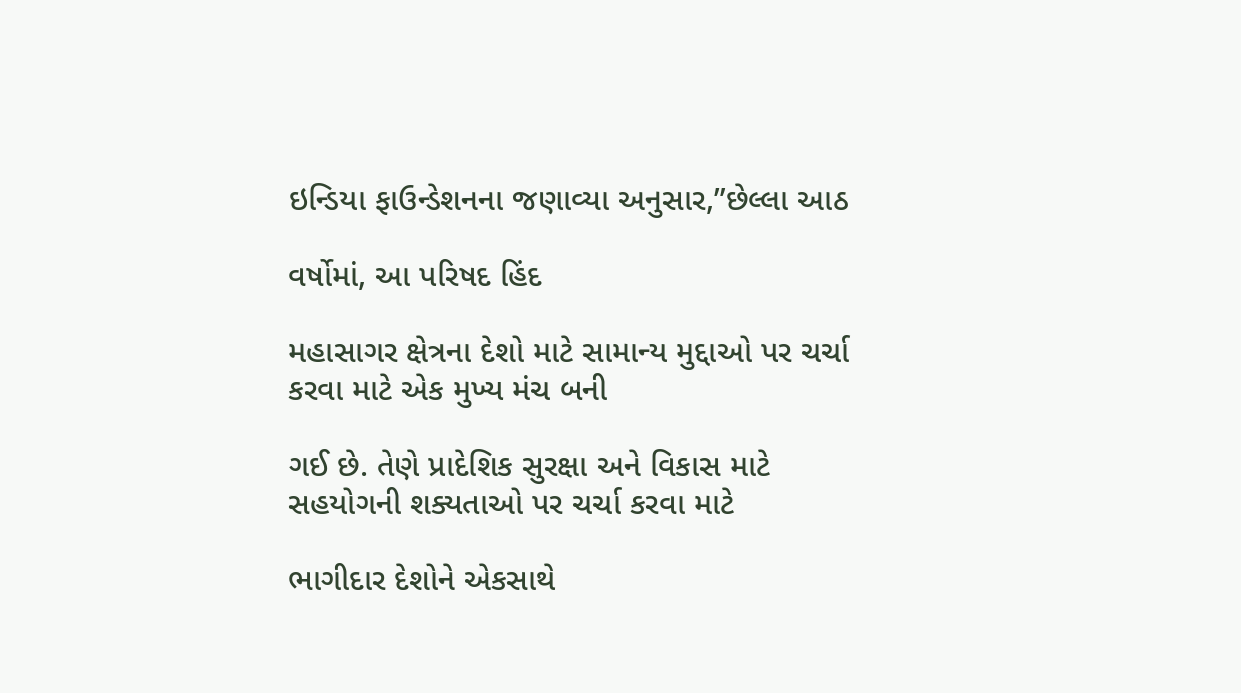ઇન્ડિયા ફાઉન્ડેશનના જણાવ્યા અનુસાર,”છેલ્લા આઠ

વર્ષોમાં, આ પરિષદ હિંદ

મહાસાગર ક્ષેત્રના દેશો માટે સામાન્ય મુદ્દાઓ પર ચર્ચા કરવા માટે એક મુખ્ય મંચ બની

ગઈ છે. તેણે પ્રાદેશિક સુરક્ષા અને વિકાસ માટે સહયોગની શક્યતાઓ પર ચર્ચા કરવા માટે

ભાગીદાર દેશોને એકસાથે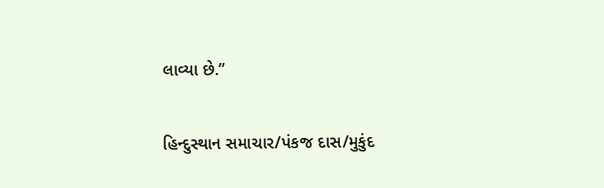લાવ્યા છે.”

હિન્દુસ્થાન સમાચાર/પંકજ દાસ/મુકુંદ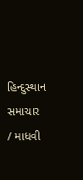હિન્દુસ્થાન સમાચાર / માધવી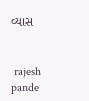વ્યાસ


 rajesh pande